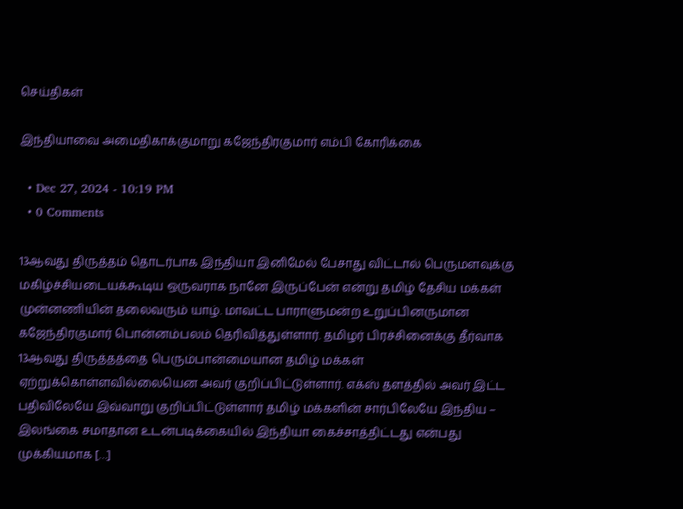செய்திகள்

இந்தியாவை அமைதிகாக்குமாறு கஜேந்திரகுமார் எம்பி கோரிக்கை

  • Dec 27, 2024 - 10:19 PM
  • 0 Comments

13ஆவது திருத்தம் தொடர்பாக இந்தியா இனிமேல் பேசாது விட்டால் பெருமளவுக்கு மகிழ்ச்சியடையக்கூடிய ஒருவராக நானே இருப்பேன் என்று தமிழ் தேசிய மக்கள் முன்னணியின் தலைவரும் யாழ். மாவட்ட பாராளுமன்ற உறுப்பினருமான கஜேந்திரகுமார் பொன்னம்பலம் தெரிவித்துள்ளார். தமிழர் பிரச்சினைக்கு தீர்வாக 13ஆவது திருத்தத்தை பெரும்பான்மையான தமிழ் மக்கள் ஏற்றுக்கொள்ளவில்லையென அவர் குறிப்பிட்டுள்ளார். எக்ஸ் தளத்தில் அவர் இட்ட பதிவிலேயே இவ்வாறு குறிப்பிட்டுள்ளார் தமிழ் மக்களின் சார்பிலேயே இந்திய – இலங்கை சமாதான உடன்படிக்கையில் இந்தியா கைச்சாத்திட்டது என்பது முக்கியமாக […]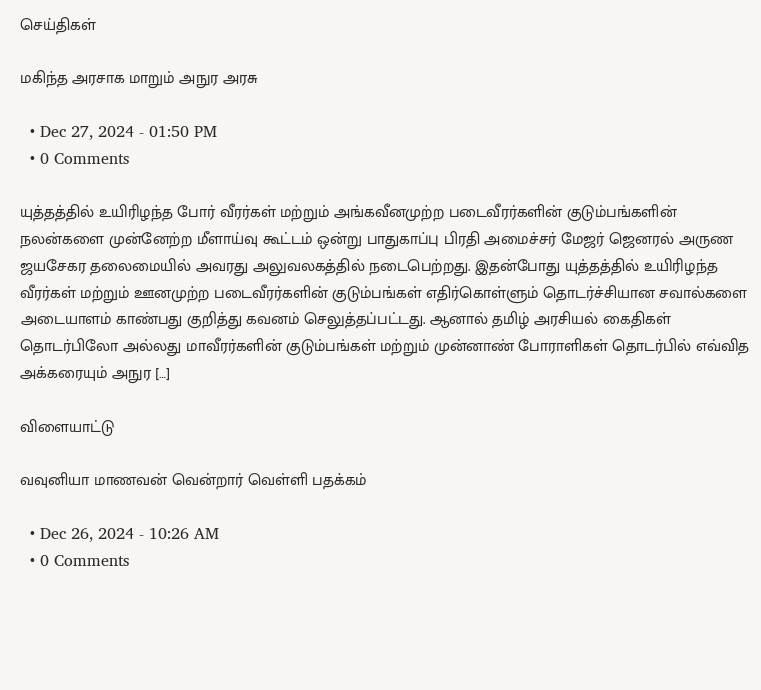செய்திகள்

மகிந்த அரசாக மாறும் அநுர அரசு

  • Dec 27, 2024 - 01:50 PM
  • 0 Comments

யுத்தத்தில் உயிரிழந்த போர் வீரர்கள் மற்றும் அங்கவீனமுற்ற படைவீரர்களின் குடும்பங்களின் நலன்களை முன்னேற்ற மீளாய்வு கூட்டம் ஒன்று பாதுகாப்பு பிரதி அமைச்சர் மேஜர் ஜெனரல் அருண ஜயசேகர தலைமையில் அவரது அலுவலகத்தில் நடைபெற்றது. இதன்போது யுத்தத்தில் உயிரிழந்த வீரர்கள் மற்றும் ஊனமுற்ற படைவீரர்களின் குடும்பங்கள் எதிர்கொள்ளும் தொடர்ச்சியான சவால்களை அடையாளம் காண்பது குறித்து கவனம் செலுத்தப்பட்டது. ஆனால் தமிழ் அரசியல் கைதிகள் தொடர்பிலோ அல்லது மாவீரர்களின் குடும்பங்கள் மற்றும் முன்னாண் போராளிகள் தொடர்பில் எவ்வித அக்கரையும் அநுர […]

விளையாட்டு

வவுனியா மாணவன் வென்றார் வெள்ளி பதக்கம்

  • Dec 26, 2024 - 10:26 AM
  • 0 Comments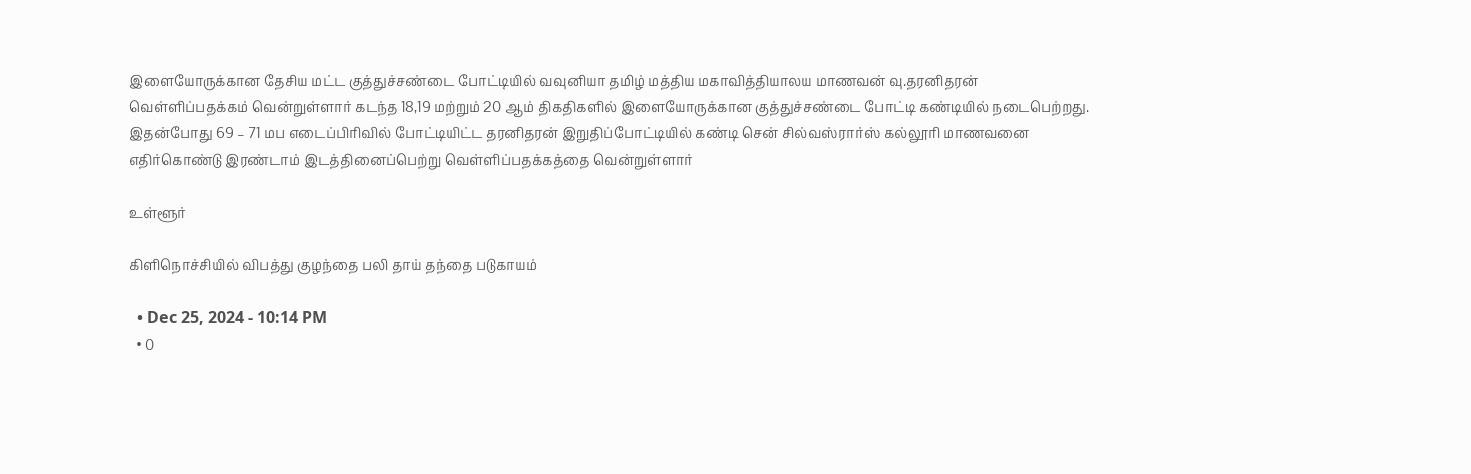இளையோருக்கான தேசிய மட்ட குத்துச்சண்டை போட்டியில் வவுனியா தமிழ் மத்திய மகாவித்தியாலய மாணவன் வு.தரனிதரன் வெள்ளிப்பதக்கம் வென்றுள்ளார் கடந்த 18,19 மற்றும் 20 ஆம் திகதிகளில் இளையோருக்கான குத்துச்சண்டை போட்டி கண்டியில் நடைபெற்றது. இதன்போது 69 – 71 மப எடைப்பிரிவில் போட்டியிட்ட தரனிதரன் இறுதிப்போட்டியில் கண்டி சென் சில்வஸ்ரார்ஸ் கல்லூரி மாணவனை எதிர்கொண்டு இரண்டாம் இடத்தினைப்பெற்று வெள்ளிப்பதக்கத்தை வென்றுள்ளார்

உள்ளூர்

கிளிநொச்சியில் விபத்து குழந்தை பலி தாய் தந்தை படுகாயம்

  • Dec 25, 2024 - 10:14 PM
  • 0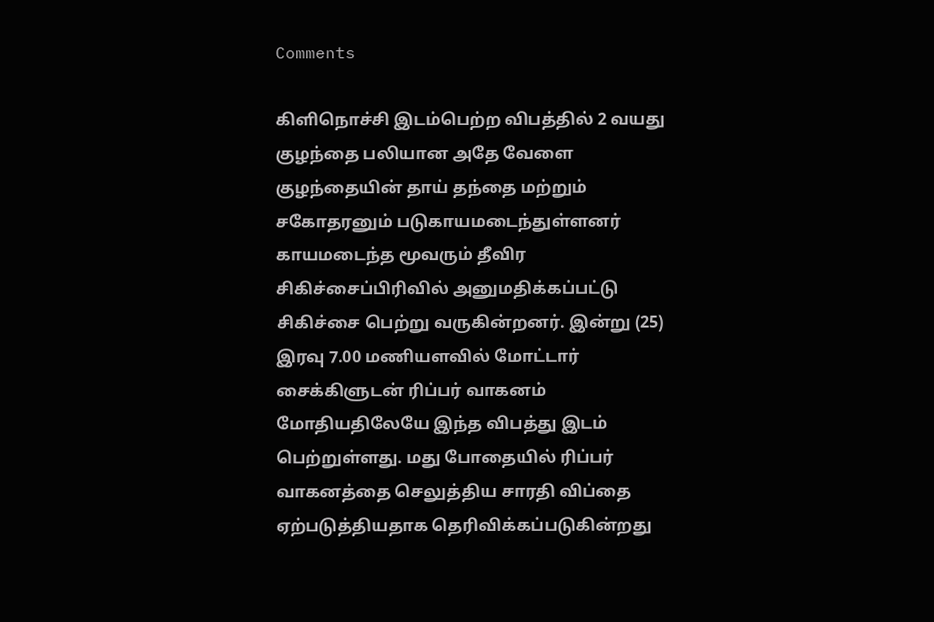Comments

கிளிநொச்சி இடம்பெற்ற விபத்தில் 2 வயது குழந்தை பலியான அதே வேளை குழந்தையின் தாய் தந்தை மற்றும் சகோதரனும் படுகாயமடைந்துள்ளனர் காயமடைந்த மூவரும் தீவிர சிகிச்சைப்பிரிவில் அனுமதிக்கப்பட்டு சிகிச்சை பெற்று வருகின்றனர். இன்று (25) இரவு 7.00 மணியளவில் மோட்டார் சைக்கிளுடன் ரிப்பர் வாகனம் மோதியதிலேயே இந்த விபத்து இடம் பெற்றுள்ளது. மது போதையில் ரிப்பர் வாகனத்தை செலுத்திய சாரதி விப்தை ஏற்படுத்தியதாக தெரிவிக்கப்படுகின்றது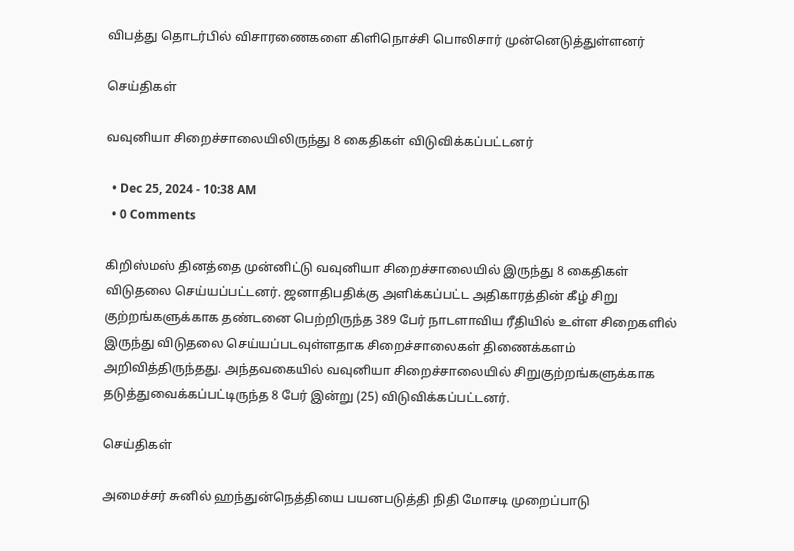விபத்து தொடர்பில் விசாரணைகளை கிளிநொச்சி பொலிசார் முன்னெடுத்துள்ளனர்

செய்திகள்

வவுனியா சிறைச்சாலையிலிருந்து 8 கைதிகள் விடுவிக்கப்பட்டனர்

  • Dec 25, 2024 - 10:38 AM
  • 0 Comments

கிறிஸ்மஸ் தினத்தை முன்னிட்டு வவுனியா சிறைச்சாலையில் இருந்து 8 கைதிகள் விடுதலை செய்யப்பட்டனர். ஜனாதிபதிக்கு அளிக்கப்பட்ட அதிகாரத்தின் கீழ் சிறு குற்றங்களுக்காக தண்டனை பெற்றிருந்த 389 பேர் நாடளாவிய ரீதியில் உள்ள சிறைகளில் இருந்து விடுதலை செய்யப்படவுள்ளதாக சிறைச்சாலைகள் திணைக்களம் அறிவித்திருந்தது. அந்தவகையில் வவுனியா சிறைச்சாலையில் சிறுகுற்றங்களுக்காக தடுத்துவைக்கப்பட்டிருந்த 8 பேர் இன்று (25) விடுவிக்கப்பட்டனர்.

செய்திகள்

அமைச்சர் சுனில் ஹந்துன்நெத்தியை பயனபடுத்தி நிதி மோசடி முறைப்பாடு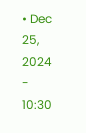• Dec 25, 2024 - 10:30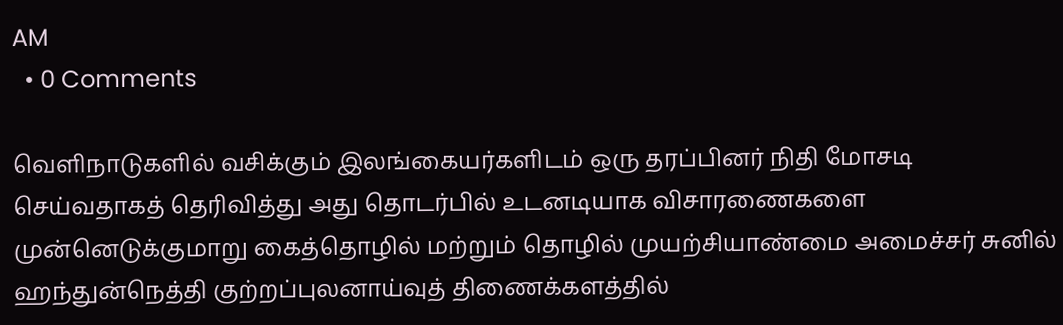AM
  • 0 Comments

வெளிநாடுகளில் வசிக்கும் இலங்கையர்களிடம் ஒரு தரப்பினர் நிதி மோசடி செய்வதாகத் தெரிவித்து அது தொடர்பில் உடனடியாக விசாரணைகளை முன்னெடுக்குமாறு கைத்தொழில் மற்றும் தொழில் முயற்சியாண்மை அமைச்சர் சுனில் ஹந்துன்நெத்தி குற்றப்புலனாய்வுத் திணைக்களத்தில்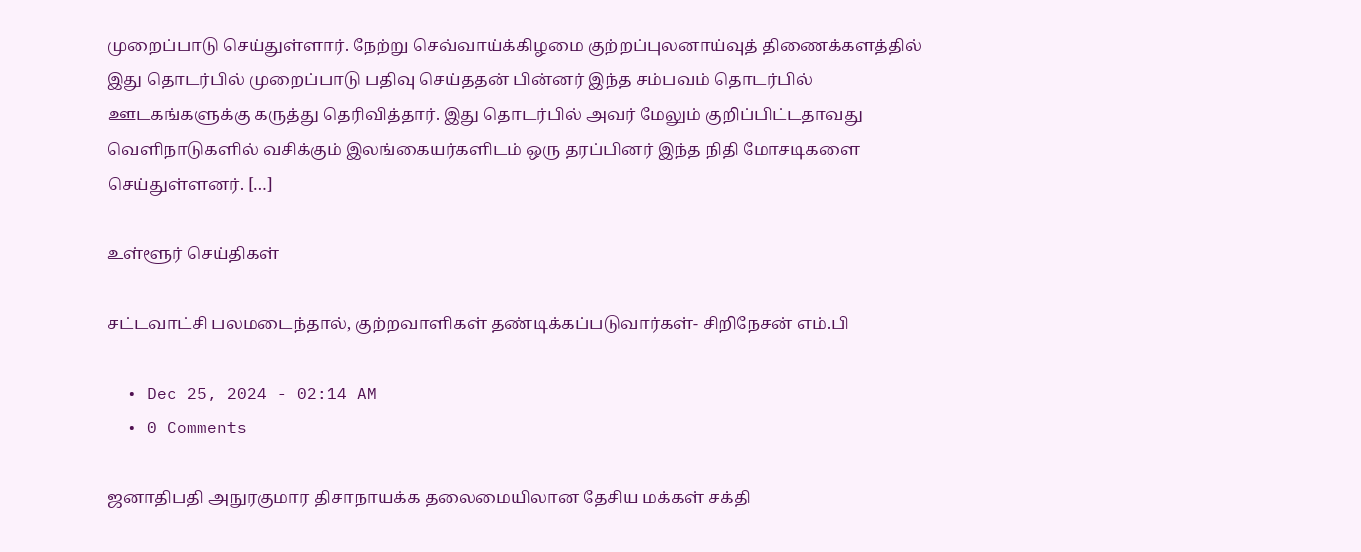முறைப்பாடு செய்துள்ளார். நேற்று செவ்வாய்க்கிழமை குற்றப்புலனாய்வுத் திணைக்களத்தில் இது தொடர்பில் முறைப்பாடு பதிவு செய்ததன் பின்னர் இந்த சம்பவம் தொடர்பில் ஊடகங்களுக்கு கருத்து தெரிவித்தார். இது தொடர்பில் அவர் மேலும் குறிப்பிட்டதாவது வெளிநாடுகளில் வசிக்கும் இலங்கையர்களிடம் ஒரு தரப்பினர் இந்த நிதி மோசடிகளை செய்துள்ளனர். […]

உள்ளூர் செய்திகள்

சட்டவாட்சி பலமடைந்தால், குற்றவாளிகள் தண்டிக்கப்படுவார்கள்- சிறிநேசன் எம்.பி

  • Dec 25, 2024 - 02:14 AM
  • 0 Comments

ஜனாதிபதி அநுரகுமார திசாநாயக்க தலைமையிலான தேசிய மக்கள் சக்தி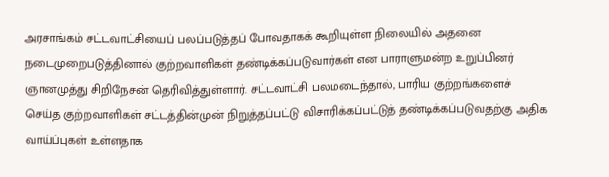அரசாங்கம் சட்டவாட்சியைப் பலப்படுத்தப் போவதாகக் கூறியுள்ள நிலையில் அதனை நடைமுறைபடுத்தினால் குற்றவாளிகள் தண்டிக்கப்படுவார்கள் என பாராளுமன்ற உறுப்பினர் ஞானமுத்து சிறிநேசன் தெரிவித்துள்ளார். சட்டவாட்சி பலமடைந்தால், பாரிய குற்றங்களைச் செய்த குற்றவாளிகள் சட்டத்தின்முன் நிறுத்தப்பட்டு விசாரிக்கப்பட்டுத் தண்டிக்கப்படுவதற்கு அதிக வாய்ப்புகள் உள்ளதாக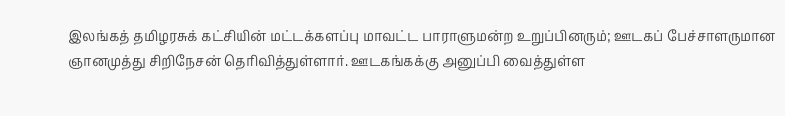இலங்கத் தமிழரசுக் கட்சியின் மட்டக்களப்பு மாவட்ட பாராளுமன்ற உறுப்பினரும்; ஊடகப் பேச்சாளருமான ஞானமுத்து சிறிநேசன் தெரிவித்துள்ளார். ஊடகங்கக்கு அனுப்பி வைத்துள்ள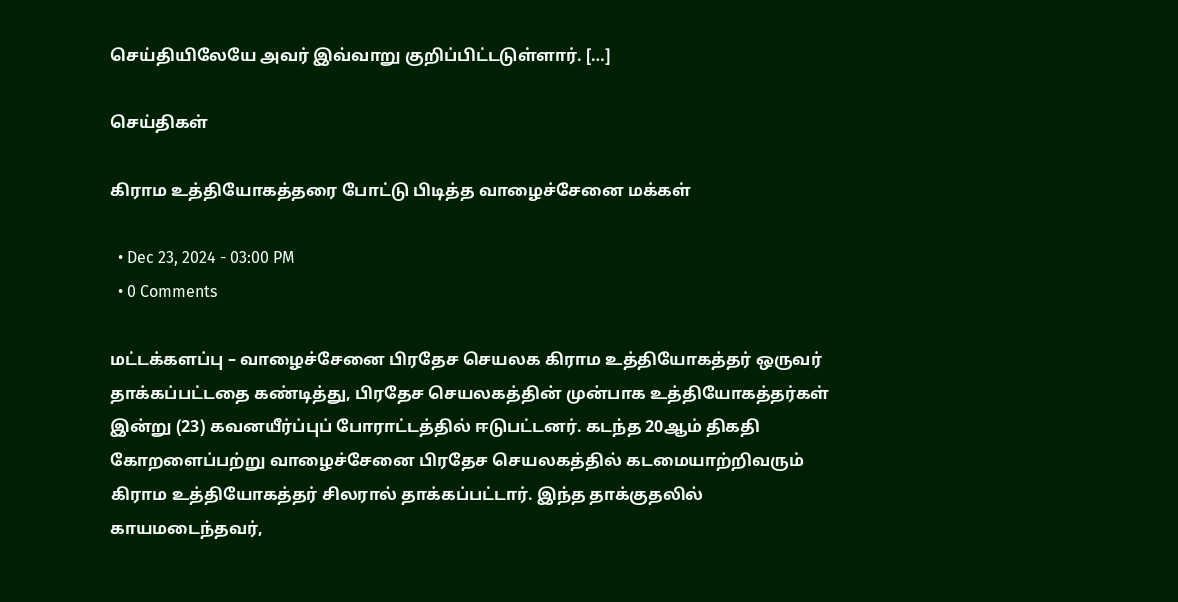செய்தியிலேயே அவர் இவ்வாறு குறிப்பிட்டடுள்ளார். […]

செய்திகள்

கிராம உத்தியோகத்தரை போட்டு பிடித்த வாழைச்சேனை மக்கள்

  • Dec 23, 2024 - 03:00 PM
  • 0 Comments

மட்டக்களப்பு – வாழைச்சேனை பிரதேச செயலக கிராம உத்தியோகத்தர் ஒருவர் தாக்கப்பட்டதை கண்டித்து, பிரதேச செயலகத்தின் முன்பாக உத்தியோகத்தர்கள் இன்று (23) கவனயீர்ப்புப் போராட்டத்தில் ஈடுபட்டனர். கடந்த 20ஆம் திகதி கோறளைப்பற்று வாழைச்சேனை பிரதேச செயலகத்தில் கடமையாற்றிவரும் கிராம உத்தியோகத்தர் சிலரால் தாக்கப்பட்டார். இந்த தாக்குதலில் காயமடைந்தவர்,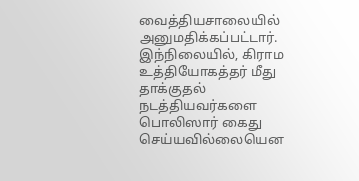வைத்தியசாலையில் அனுமதிக்கப்பட்டார். இந்நிலையில், கிராம உத்தியோகத்தர் மீது தாக்குதல் நடத்தியவர்களை பொலிஸார் கைது செய்யவில்லையென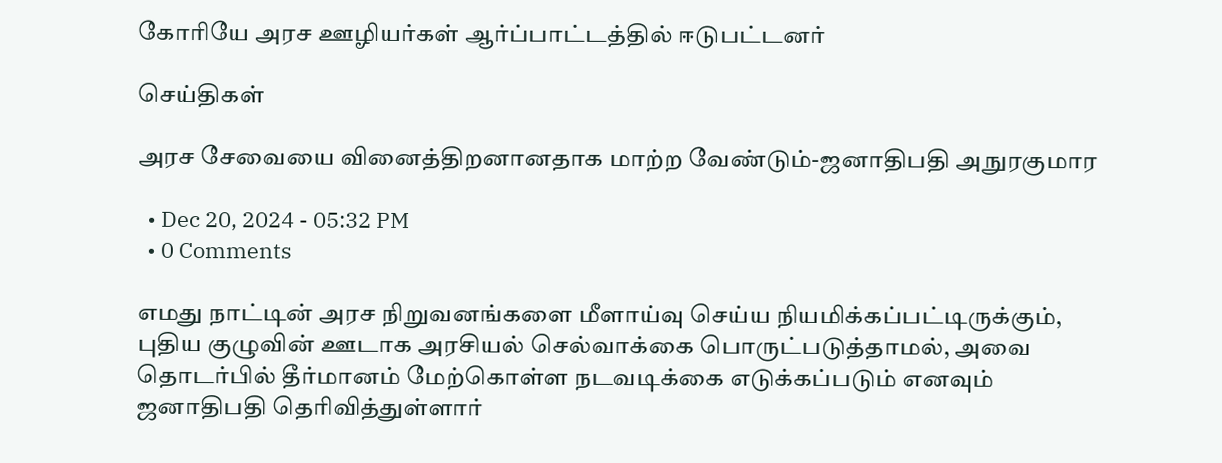கோரியே அரச ஊழியர்கள் ஆர்ப்பாட்டத்தில் ஈடுபட்டனர்

செய்திகள்

அரச சேவையை வினைத்திறனானதாக மாற்ற வேண்டும்-ஜனாதிபதி அநுரகுமார

  • Dec 20, 2024 - 05:32 PM
  • 0 Comments

எமது நாட்டின் அரச நிறுவனங்களை மீளாய்வு செய்ய நியமிக்கப்பட்டிருக்கும், புதிய குழுவின் ஊடாக அரசியல் செல்வாக்கை பொருட்படுத்தாமல், அவை தொடர்பில் தீர்மானம் மேற்கொள்ள நடவடிக்கை எடுக்கப்படும் எனவும் ஜனாதிபதி தெரிவித்துள்ளார்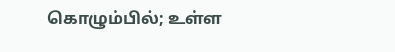கொழும்பில்; உள்ள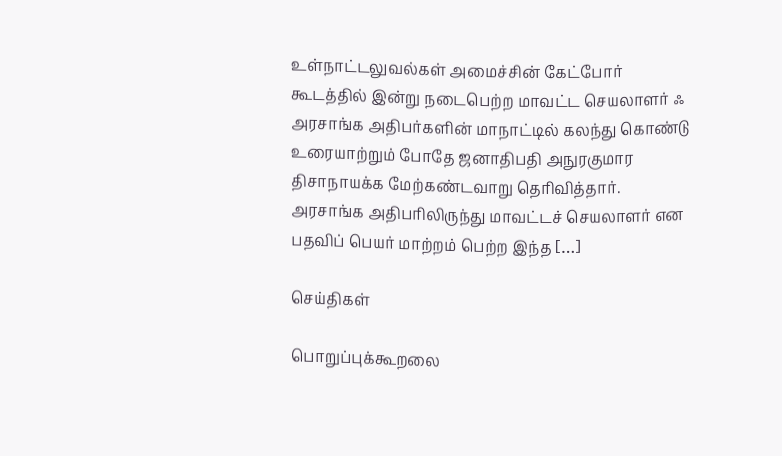உள்நாட்டலுவல்கள் அமைச்சின் கேட்போர் கூடத்தில் இன்று நடைபெற்ற மாவட்ட செயலாளர் ஃ அரசாங்க அதிபர்களின் மாநாட்டில் கலந்து கொண்டு உரையாற்றும் போதே ஜனாதிபதி அநுரகுமார திசாநாயக்க மேற்கண்டவாறு தெரிவித்தார். அரசாங்க அதிபரிலிருந்து மாவட்டச் செயலாளர் என பதவிப் பெயர் மாற்றம் பெற்ற இந்த […]

செய்திகள்

பொறுப்புக்கூறலை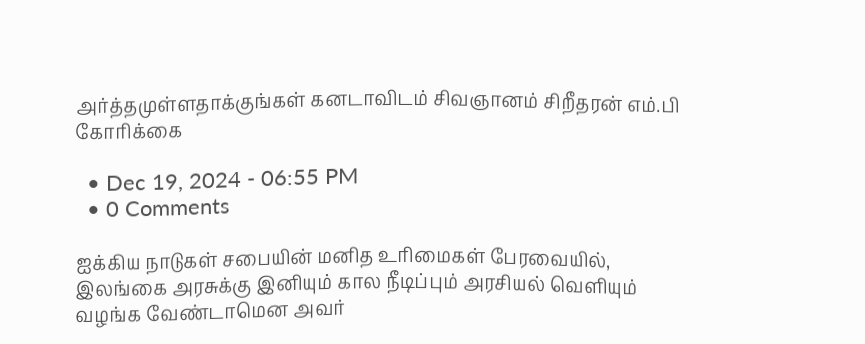அர்த்தமுள்ளதாக்குங்கள் கனடாவிடம் சிவஞானம் சிறீதரன் எம்.பி கோரிக்கை

  • Dec 19, 2024 - 06:55 PM
  • 0 Comments

ஐக்கிய நாடுகள் சபையின் மனித உரிமைகள் பேரவையில், இலங்கை அரசுக்கு இனியும் கால நீடிப்பும் அரசியல் வெளியும் வழங்க வேண்டாமென அவர்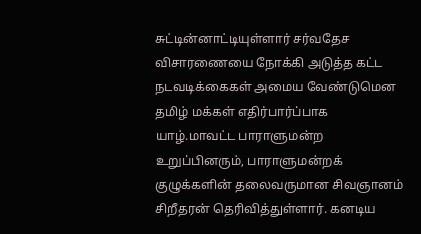சுட்டின்னாட்டியுள்ளார் சர்வதேச விசாரணையை நோக்கி அடுத்த கட்ட நடவடிக்கைகள் அமைய வேண்டுமென தமிழ் மக்கள் எதிர்பார்ப்பாக யாழ்.மாவட்ட பாராளுமன்ற உறுப்பினரும், பாராளுமன்றக் குழுக்களின் தலைவருமான சிவஞானம் சிறீதரன் தெரிவித்துள்ளார். கனடிய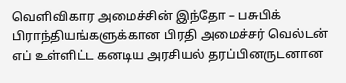வெளிவிகார அமைச்சின் இந்தோ – பசுபிக் பிராந்தியங்களுக்கான பிரதி அமைச்சர் வெல்டன் எப் உள்ளிட்ட கனடிய அரசியல் தரப்பினருடனான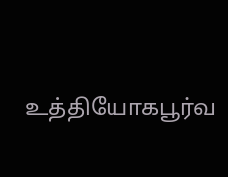உத்தியோகபூர்வ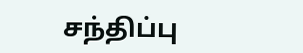சந்திப்பு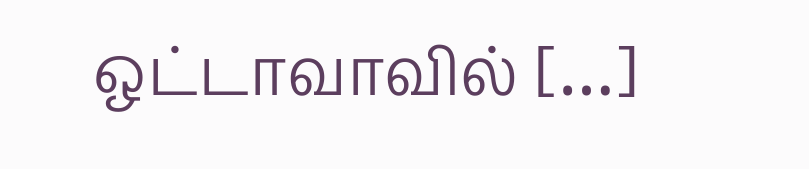ஒட்டாவாவில் […]